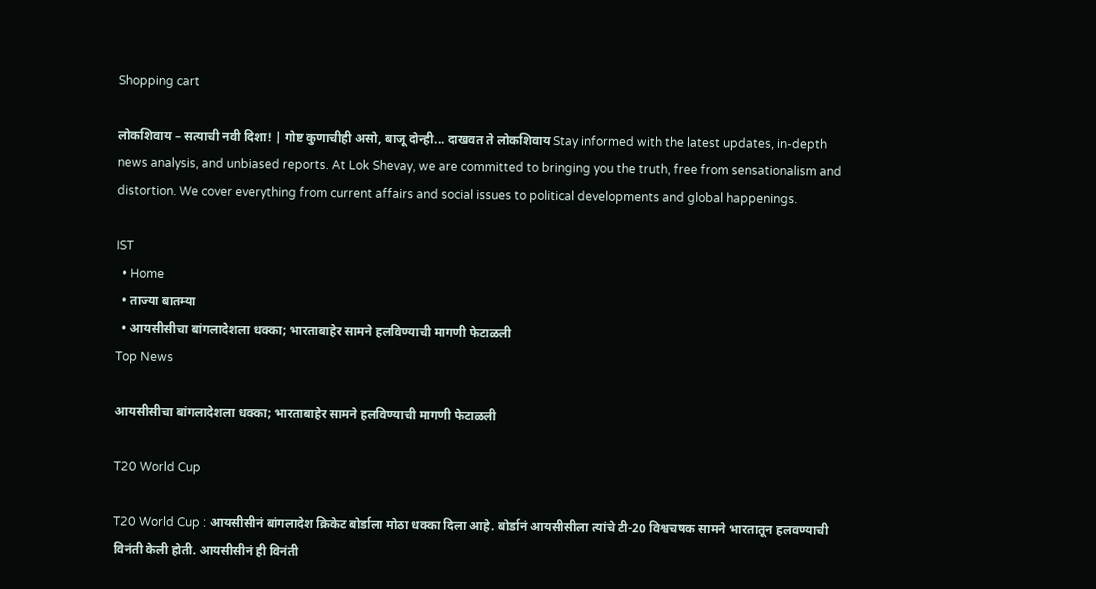Shopping cart

लोकशिवाय – सत्याची नवी दिशा! | गोष्ट कुणाचीही असो, बाजू दोन्ही... दाखवत ते लोकशिवाय Stay informed with the latest updates, in-depth news analysis, and unbiased reports. At Lok Shevay, we are committed to bringing you the truth, free from sensationalism and distortion. We cover everything from current affairs and social issues to political developments and global happenings.

IST
  • Home
  • ताज्या बातम्या
  • आयसीसीचा बांगलादेशला धक्का; भारताबाहेर सामने हलविण्याची मागणी फेटाळली
Top News

आयसीसीचा बांगलादेशला धक्का; भारताबाहेर सामने हलविण्याची मागणी फेटाळली

T20 World Cup

T20 World Cup : आयसीसीनं बांगलादेश क्रिकेट बोर्डाला मोठा धक्का दिला आहे. बोर्डानं आयसीसीला त्यांचे टी-20 विश्वचषक सामने भारतातून हलवण्याची विनंती केली होती. आयसीसीनं ही विनंती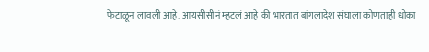फेटाळून लावली आहे. आयसीसीनं म्हटलं आहे की भारतात बांगलादेश संघाला कोणताही धोका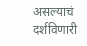असल्याचं दर्शविणारी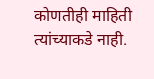कोणतीही माहिती त्यांच्याकडे नाही.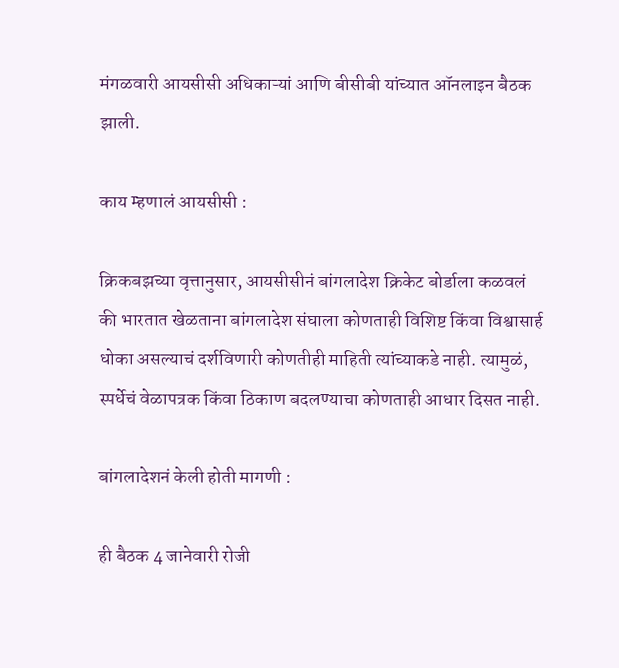मंगळवारी आयसीसी अधिकाऱ्यां आणि बीसीबी यांच्यात ऑनलाइन बैठक झाली.

काय म्हणालं आयसीसी :

क्रिकबझच्या वृत्तानुसार, आयसीसीनं बांगलादेश क्रिकेट बोर्डाला कळवलं की भारतात खेळताना बांगलादेश संघाला कोणताही विशिष्ट किंवा विश्वासार्ह धोका असल्याचं दर्शविणारी कोणतीही माहिती त्यांच्याकडे नाही. त्यामुळं, स्पर्धेचं वेळापत्रक किंवा ठिकाण बदलण्याचा कोणताही आधार दिसत नाही.

बांगलादेशनं केली होती मागणी :

ही बैठक 4 जानेवारी रोजी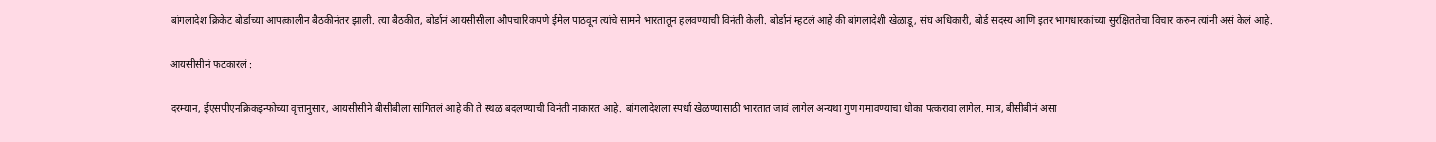बांगलादेश क्रिकेट बोर्डाच्या आपत्कालीन बैठकीनंतर झाली. त्या बैठकीत, बोर्डानं आयसीसीला औपचारिकपणे ईमेल पाठवून त्यांचे सामने भारतातून हलवण्याची विनंती केली. बोर्डानं म्हटलं आहे की बांगलादेशी खेळाडू, संघ अधिकारी, बोर्ड सदस्य आणि इतर भागधारकांच्या सुरक्षिततेचा विचार करुन त्यांनी असं केलं आहे.

आयसीसीनं फटकारलं :

दरम्यान, ईएसपीएनक्रिकइन्फोच्या वृत्तानुसार, आयसीसीने बीसीबीला सांगितलं आहे की ते स्थळ बदलण्याची विनंती नाकारत आहे. बांगलादेशला स्पर्धा खेळण्यासाठी भारतात जावं लागेल अन्यथा गुण गमावण्याचा धोका पत्करावा लागेल. मात्र, बीसीबीनं असा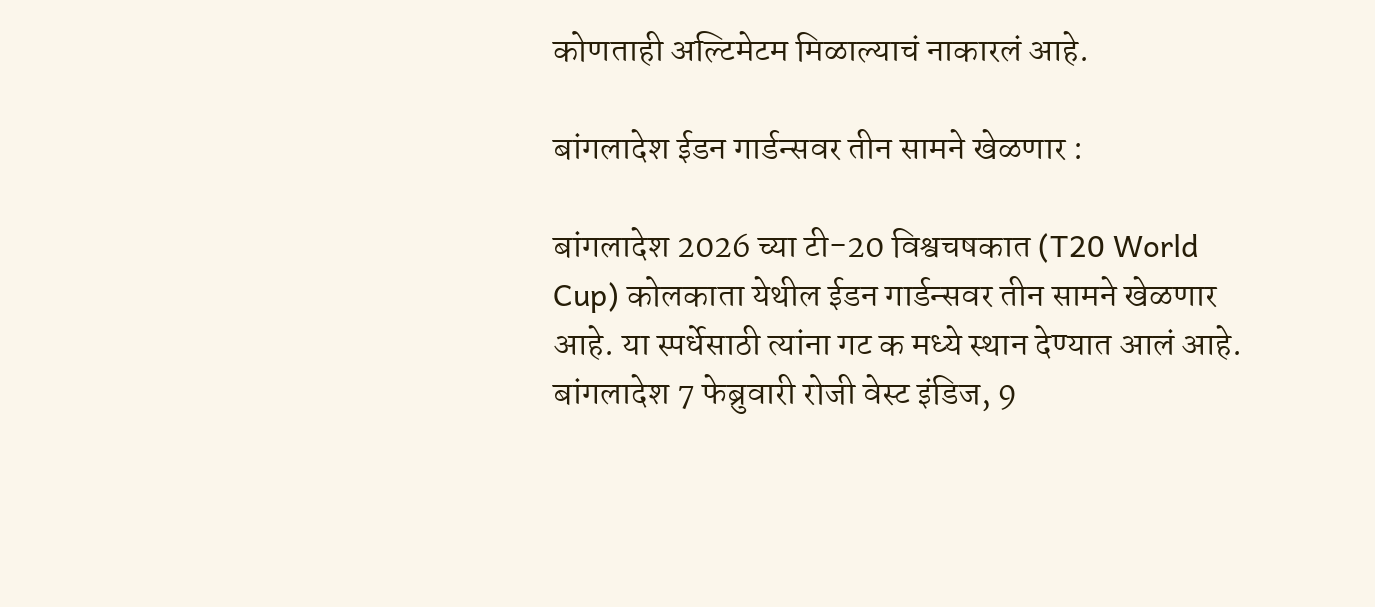कोणताही अल्टिमेटम मिळाल्याचं नाकारलं आहे.

बांगलादेश ईडन गार्डन्सवर तीन सामने खेळणार :

बांगलादेश 2026 च्या टी-20 विश्वचषकात (T20 World Cup) कोलकाता येथील ईडन गार्डन्सवर तीन सामने खेळणार आहे. या स्पर्धेसाठी त्यांना गट क मध्ये स्थान देण्यात आलं आहे. बांगलादेश 7 फेब्रुवारी रोजी वेस्ट इंडिज, 9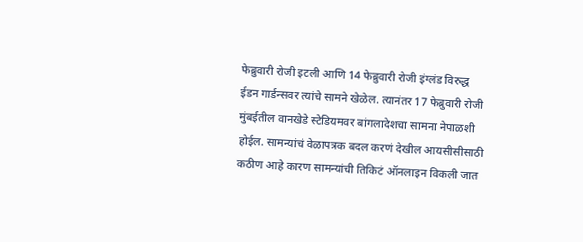फेब्रुवारी रोजी इटली आणि 14 फेब्रुवारी रोजी इंग्लंड विरुद्ध ईडन गार्डन्सवर त्यांचे सामने खेळेल. त्यानंतर 17 फेब्रुवारी रोजी मुंबईतील वानखेडे स्टेडियमवर बांगलादेशचा सामना नेपाळशी होईल. सामन्यांचं वेळापत्रक बदल करणं देखील आयसीसीसाठी कठीण आहे कारण सामन्यांची तिकिटं ऑनलाइन विकली जात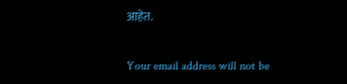आहेत.

Your email address will not be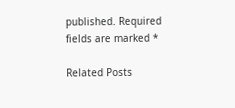published. Required fields are marked *

Related Posts